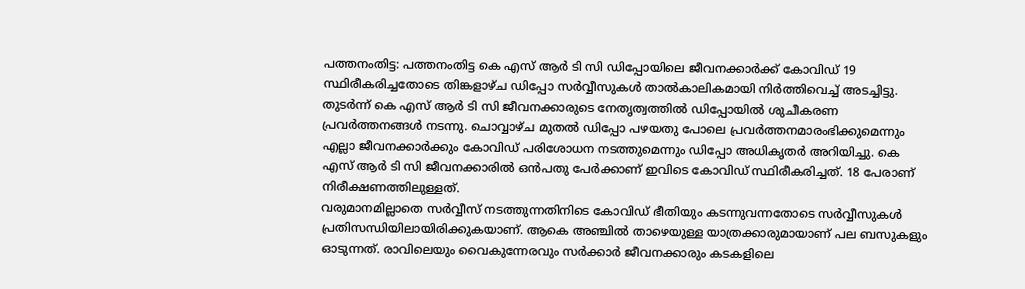പത്തനംതിട്ട: പത്തനംതിട്ട കെ എസ് ആർ ടി സി ഡിപ്പോയിലെ ജീവനക്കാർക്ക് കോവിഡ് 19 സ്ഥിരീകരിച്ചതോടെ തിങ്കളാഴ്ച ഡിപ്പോ സർവ്വീസുകൾ താൽകാലികമായി നിർത്തിവെച്ച് അടച്ചിട്ടു. തുടർന്ന് കെ എസ് ആർ ടി സി ജീവനക്കാരുടെ നേതൃത്വത്തിൽ ഡിപ്പോയിൽ ശുചീകരണ പ്രവർത്തനങ്ങൾ നടന്നു. ചൊവ്വാഴ്ച മുതൽ ഡിപ്പോ പഴയതു പോലെ പ്രവർത്തനമാരംഭിക്കുമെന്നും എല്ലാ ജീവനക്കാർക്കും കോവിഡ് പരിശോധന നടത്തുമെന്നും ഡിപ്പോ അധികൃതർ അറിയിച്ചു. കെ എസ് ആർ ടി സി ജീവനക്കാരിൽ ഒൻപതു പേർക്കാണ് ഇവിടെ കോവിഡ് സ്ഥിരീകരിച്ചത്. 18 പേരാണ് നിരീക്ഷണത്തിലുള്ളത്.
വരുമാനമില്ലാതെ സർവ്വീസ് നടത്തുന്നതിനിടെ കോവിഡ് ഭീതിയും കടന്നുവന്നതോടെ സർവ്വീസുകൾ പ്രതിസന്ധിയിലായിരിക്കുകയാണ്. ആകെ അഞ്ചിൽ താഴെയുള്ള യാത്രക്കാരുമായാണ് പല ബസുകളും ഓടുന്നത്. രാവിലെയും വൈകുന്നേരവും സർക്കാർ ജീവനക്കാരും കടകളിലെ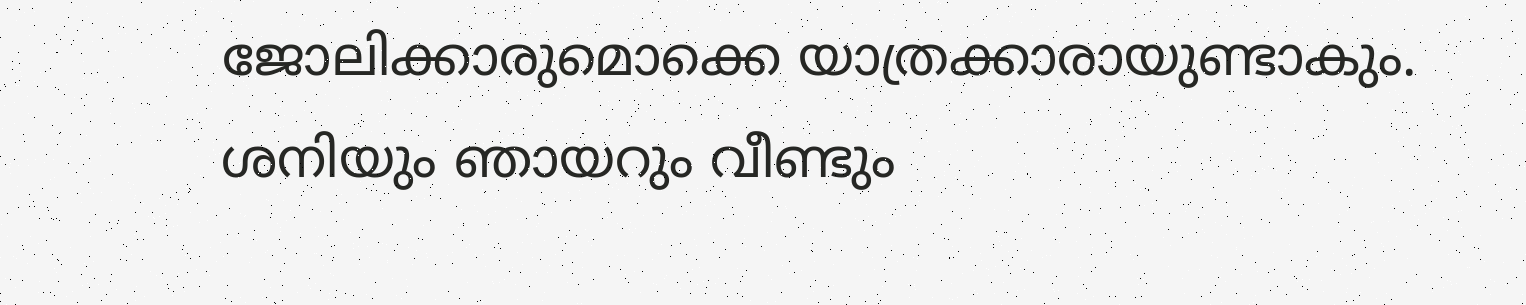ജോലിക്കാരുമൊക്കെ യാത്രക്കാരായുണ്ടാകും. ശനിയും ഞായറും വീണ്ടും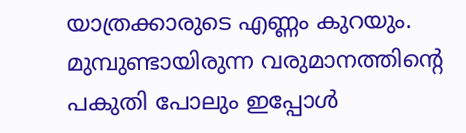യാത്രക്കാരുടെ എണ്ണം കുറയും. മുമ്പുണ്ടായിരുന്ന വരുമാനത്തിന്റെ പകുതി പോലും ഇപ്പോൾ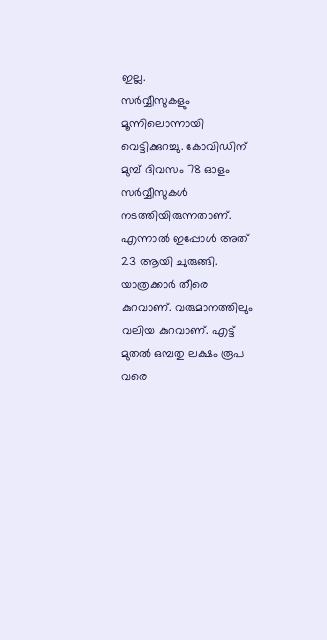ഇല്ല.
സർവ്വീസുകളും മൂന്നിലൊന്നായി വെട്ടിക്കുറച്ചു. കോവിഡിന് മുമ്പ് ദിവസം 78 ഓളം സർവ്വീസുകൾ നടത്തിയിരുന്നതാണ്. എന്നാൽ ഇപ്പോൾ അത് 23 ആയി ചുരുങ്ങി. യാത്രക്കാർ തീരെ കുറവാണ്. വരുമാനത്തിലും വലിയ കുറവാണ്. എട്ട് മുതൽ ഒമ്പതു ലക്ഷം രൂപ വരെ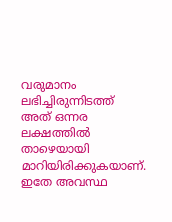വരുമാനം ലഭിച്ചിരുന്നിടത്ത് അത് ഒന്നര ലക്ഷത്തിൽ താഴെയായി മാറിയിരിക്കുകയാണ്. ഇതേ അവസ്ഥ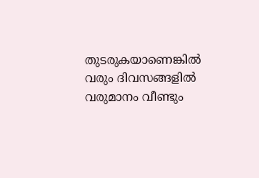തുടരുകയാണെങ്കിൽ വരും ദിവസങ്ങളിൽ വരുമാനം വീണ്ടും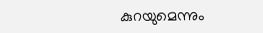കുറയുമെന്നും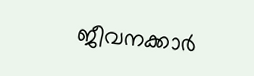ജീവനക്കാർ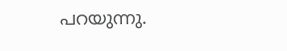പറയുന്നു.